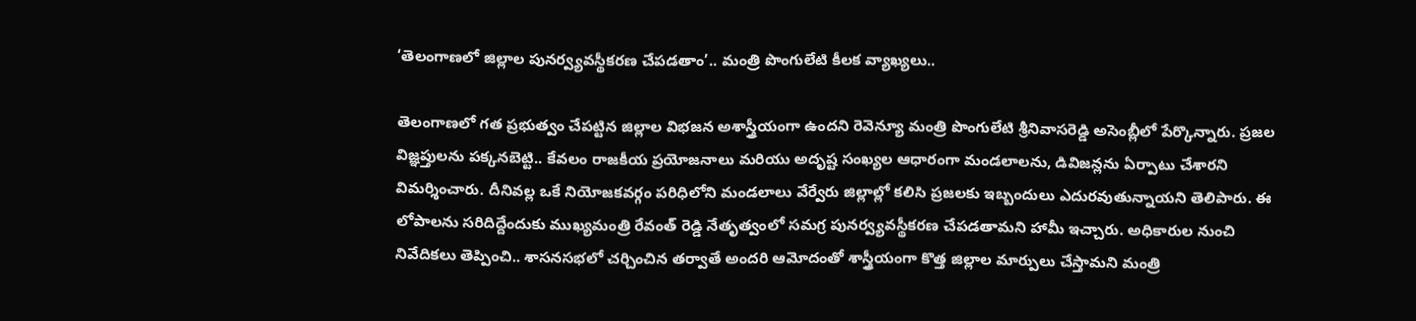‘తెలంగాణలో జిల్లాల పునర్వ్యవస్థీకరణ చేపడతాం’.. మంత్రి పొంగులేటి కీలక వ్యాఖ్యలు..

తెలంగాణలో గత ప్రభుత్వం చేపట్టిన జిల్లాల విభజన అశాస్త్రీయంగా ఉందని రెవెన్యూ మంత్రి పొంగులేటి శ్రీనివాసరెడ్డి అసెంబ్లీలో పేర్కొన్నారు. ప్రజల విజ్ఞప్తులను పక్కనబెట్టి.. కేవలం రాజకీయ ప్రయోజనాలు మరియు అదృష్ట సంఖ్యల ఆధారంగా మండలాలను, డివిజన్లను ఏర్పాటు చేశారని విమర్శించారు. దీనివల్ల ఒకే నియోజకవర్గం పరిధిలోని మండలాలు వేర్వేరు జిల్లాల్లో కలిసి ప్రజలకు ఇబ్బందులు ఎదురవుతున్నాయని తెలిపారు. ఈ లోపాలను సరిదిద్దేందుకు ముఖ్యమంత్రి రేవంత్ రెడ్డి నేతృత్వంలో సమగ్ర పునర్వ్యవస్థీకరణ చేపడతామని హామీ ఇచ్చారు. అధికారుల నుంచి నివేదికలు తెప్పించి.. శాసనసభలో చర్చించిన తర్వాతే అందరి ఆమోదంతో శాస్త్రీయంగా కొత్త జిల్లాల మార్పులు చేస్తామని మంత్రి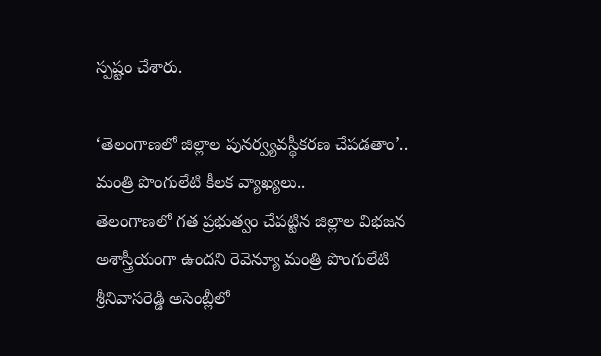స్పష్టం చేశారు.

‘తెలంగాణలో జిల్లాల పునర్వ్యవస్థీకరణ చేపడతాం’.. మంత్రి పొంగులేటి కీలక వ్యాఖ్యలు..
తెలంగాణలో గత ప్రభుత్వం చేపట్టిన జిల్లాల విభజన అశాస్త్రీయంగా ఉందని రెవెన్యూ మంత్రి పొంగులేటి శ్రీనివాసరెడ్డి అసెంబ్లీలో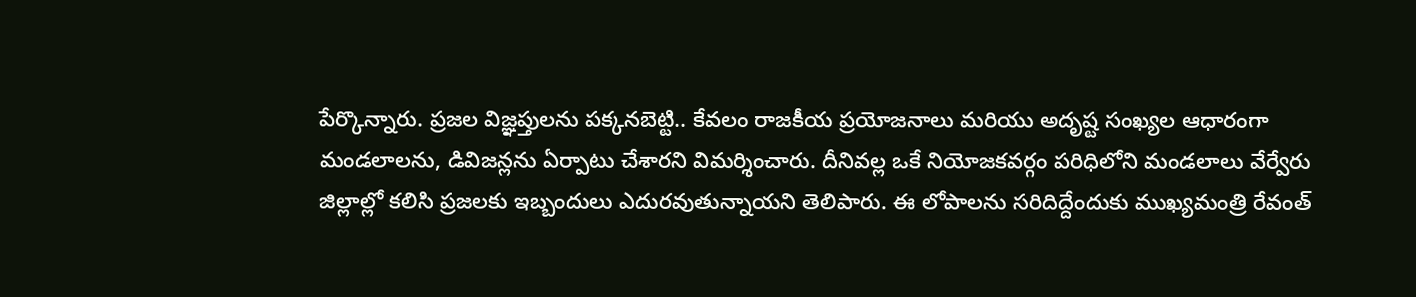పేర్కొన్నారు. ప్రజల విజ్ఞప్తులను పక్కనబెట్టి.. కేవలం రాజకీయ ప్రయోజనాలు మరియు అదృష్ట సంఖ్యల ఆధారంగా మండలాలను, డివిజన్లను ఏర్పాటు చేశారని విమర్శించారు. దీనివల్ల ఒకే నియోజకవర్గం పరిధిలోని మండలాలు వేర్వేరు జిల్లాల్లో కలిసి ప్రజలకు ఇబ్బందులు ఎదురవుతున్నాయని తెలిపారు. ఈ లోపాలను సరిదిద్దేందుకు ముఖ్యమంత్రి రేవంత్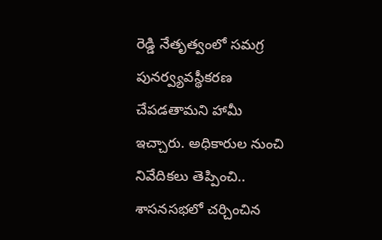రెడ్డి నేతృత్వంలో సమగ్ర పునర్వ్యవస్థీకరణ చేపడతామని హామీ ఇచ్చారు. అధికారుల నుంచి నివేదికలు తెప్పించి.. శాసనసభలో చర్చించిన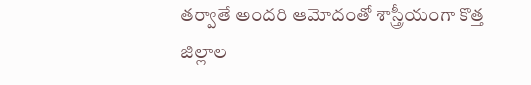తర్వాతే అందరి ఆమోదంతో శాస్త్రీయంగా కొత్త జిల్లాల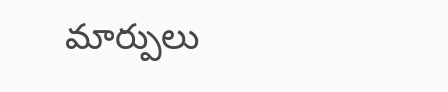మార్పులు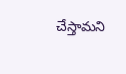చేస్తామని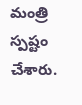మంత్రి స్పష్టం చేశారు.